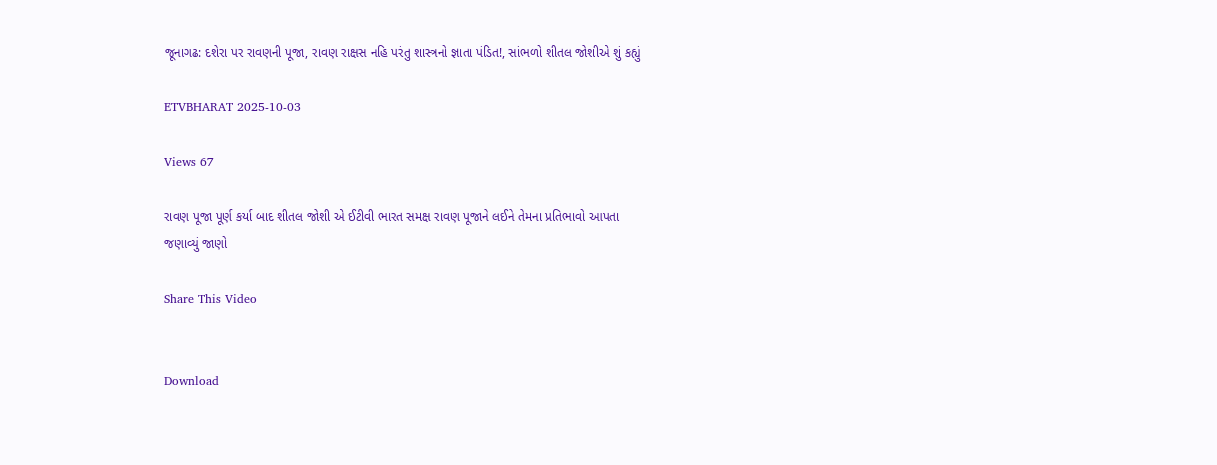જૂનાગઢ: દશેરા પર રાવણની પૂજા, રાવણ રાક્ષસ નહિ પરંતુ શાસ્ત્રનો જ્ઞાતા પંડિત!, સાંભળો શીતલ જોશીએ શું કહ્યું

ETVBHARAT 2025-10-03

Views 67

રાવણ પૂજા પૂર્ણ કર્યા બાદ શીતલ જોશી એ ઈટીવી ભારત સમક્ષ રાવણ પૂજાને લઈને તેમના પ્રતિભાવો આપતા જણાવ્યું જાણો

Share This Video


Download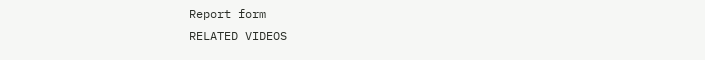Report form
RELATED VIDEOS